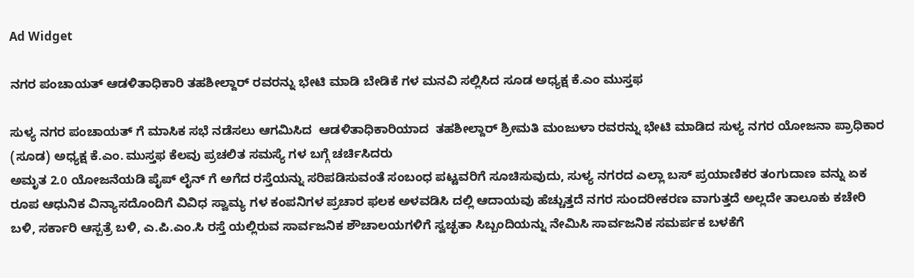Ad Widget

ನಗರ ಪಂಚಾಯತ್ ಆಡಳಿತಾಧಿಕಾರಿ ತಹಶೀಲ್ದಾರ್ ರವರನ್ನು ಭೇಟಿ ಮಾಡಿ ಬೇಡಿಕೆ ಗಳ ಮನವಿ ಸಲ್ಲಿಸಿದ ಸೂಡ ಅಧ್ಯಕ್ಷ ಕೆ.ಎಂ ಮುಸ್ತಫ

ಸುಳ್ಯ ನಗರ ಪಂಚಾಯತ್ ಗೆ ಮಾಸಿಕ ಸಭೆ ನಡೆಸಲು ಆಗಮಿಸಿದ  ಆಡಳಿತಾಧಿಕಾರಿಯಾದ  ತಹಶೀಲ್ದಾರ್ ಶ್ರೀಮತಿ ಮಂಜುಳಾ ರವರನ್ನು ಭೇಟಿ ಮಾಡಿದ ಸುಳ್ಯ ನಗರ ಯೋಜನಾ ಪ್ರಾಧಿಕಾರ (ಸೂಡ) ಅಧ್ಯಕ್ಷ ಕೆ.ಎಂ. ಮುಸ್ತಫ ಕೆಲವು ಪ್ರಚಲಿತ ಸಮಸ್ಯೆ ಗಳ ಬಗ್ಗೆ ಚರ್ಚಿಸಿದರು
ಅಮೃತ 2.0 ಯೋಜನೆಯಡಿ ಪೈಪ್ ಲೈನ್ ಗೆ ಅಗೆದ ರಸ್ತೆಯನ್ನು ಸರಿಪಡಿಸುವಂತೆ ಸಂಬಂಧ ಪಟ್ಟವರಿಗೆ ಸೂಚಿಸುವುದು, ಸುಳ್ಯ ನಗರದ ಎಲ್ಲಾ ಬಸ್ ಪ್ರಯಾಣಿಕರ ತಂಗುದಾಣ ವನ್ನು ಏಕ ರೂಪ ಆಧುನಿಕ ವಿನ್ಯಾಸದೊಂದಿಗೆ ವಿವಿಧ ಸ್ವಾಮ್ಯ ಗಳ ಕಂಪನಿಗಳ ಪ್ರಚಾರ ಫಲಕ ಅಳವಡಿಸಿ ದಲ್ಲಿ ಆದಾಯವು ಹೆಚ್ಚುತ್ತದೆ ನಗರ ಸುಂದರೀಕರಣ ವಾಗುತ್ತದೆ ಅಲ್ಲದೇ ತಾಲೂಕು ಕಚೇರಿ ಬಳಿ, ಸರ್ಕಾರಿ ಆಸ್ಪತ್ರೆ ಬಳಿ, ಎ.ಪಿ.ಎಂ.ಸಿ ರಸ್ತೆ ಯಲ್ಲಿರುವ ಸಾರ್ವಜನಿಕ ಶೌಚಾಲಯಗಳಿಗೆ ಸ್ವಚ್ಛತಾ ಸಿಬ್ಬಂದಿಯನ್ನು ನೇಮಿಸಿ ಸಾರ್ವಜನಿಕ ಸಮರ್ಪಕ ಬಳಕೆಗೆ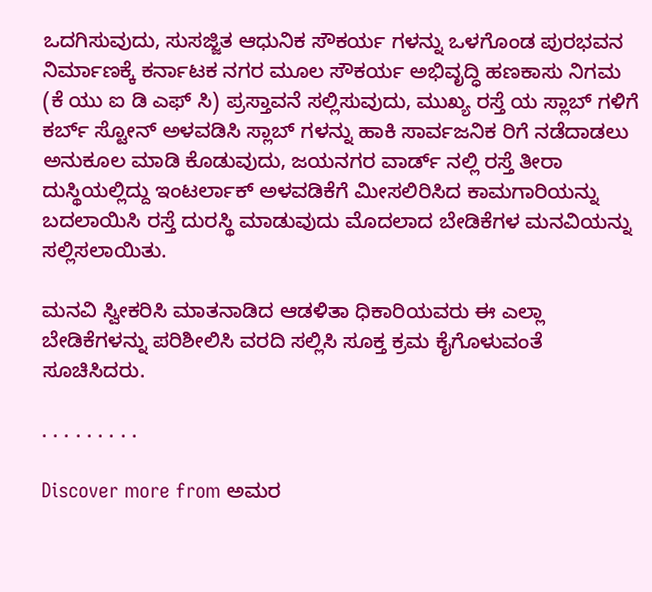ಒದಗಿಸುವುದು, ಸುಸಜ್ಜಿತ ಆಧುನಿಕ ಸೌಕರ್ಯ ಗಳನ್ನು ಒಳಗೊಂಡ ಪುರಭವನ ನಿರ್ಮಾಣಕ್ಕೆ ಕರ್ನಾಟಕ ನಗರ ಮೂಲ ಸೌಕರ್ಯ ಅಭಿವೃದ್ಧಿ ಹಣಕಾಸು ನಿಗಮ (ಕೆ ಯು ಐ ಡಿ ಎಫ್ ಸಿ) ಪ್ರಸ್ತಾವನೆ ಸಲ್ಲಿಸುವುದು, ಮುಖ್ಯ ರಸ್ತೆ ಯ ಸ್ಲಾಬ್ ಗಳಿಗೆ ಕರ್ಬ್ ಸ್ಟೋನ್ ಅಳವಡಿಸಿ ಸ್ಲಾಬ್ ಗಳನ್ನು ಹಾಕಿ ಸಾರ್ವಜನಿಕ ರಿಗೆ ನಡೆದಾಡಲು ಅನುಕೂಲ ಮಾಡಿ ಕೊಡುವುದು, ಜಯನಗರ ವಾರ್ಡ್ ನಲ್ಲಿ ರಸ್ತೆ ತೀರಾ ದುಸ್ಥಿಯಲ್ಲಿದ್ದು ಇಂಟರ್ಲಾಕ್ ಅಳವಡಿಕೆಗೆ ಮೀಸಲಿರಿಸಿದ ಕಾಮಗಾರಿಯನ್ನು ಬದಲಾಯಿಸಿ ರಸ್ತೆ ದುರಸ್ಥಿ ಮಾಡುವುದು ಮೊದಲಾದ ಬೇಡಿಕೆಗಳ ಮನವಿಯನ್ನು ಸಲ್ಲಿಸಲಾಯಿತು.

ಮನವಿ ಸ್ವೀಕರಿಸಿ ಮಾತನಾಡಿದ ಆಡಳಿತಾ ಧಿಕಾರಿಯವರು ಈ ಎಲ್ಲಾ ಬೇಡಿಕೆಗಳನ್ನು ಪರಿಶೀಲಿಸಿ ವರದಿ ಸಲ್ಲಿಸಿ ಸೂಕ್ತ ಕ್ರಮ ಕೈಗೊಳುವಂತೆ ಸೂಚಿಸಿದರು.

. . . . . . . . .

Discover more from ಅಮರ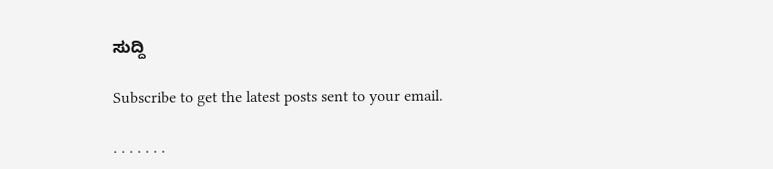ಸುದ್ದಿ

Subscribe to get the latest posts sent to your email.

. . . . . . .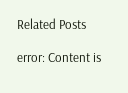Related Posts

error: Content is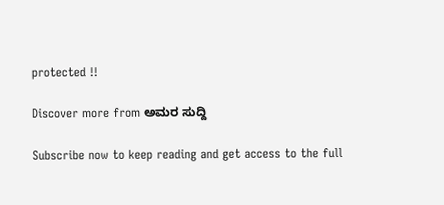protected !!

Discover more from ಅಮರ ಸುದ್ದಿ

Subscribe now to keep reading and get access to the full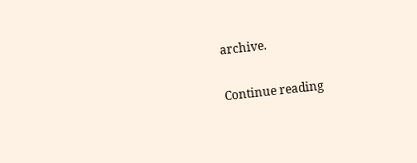archive.

Continue reading